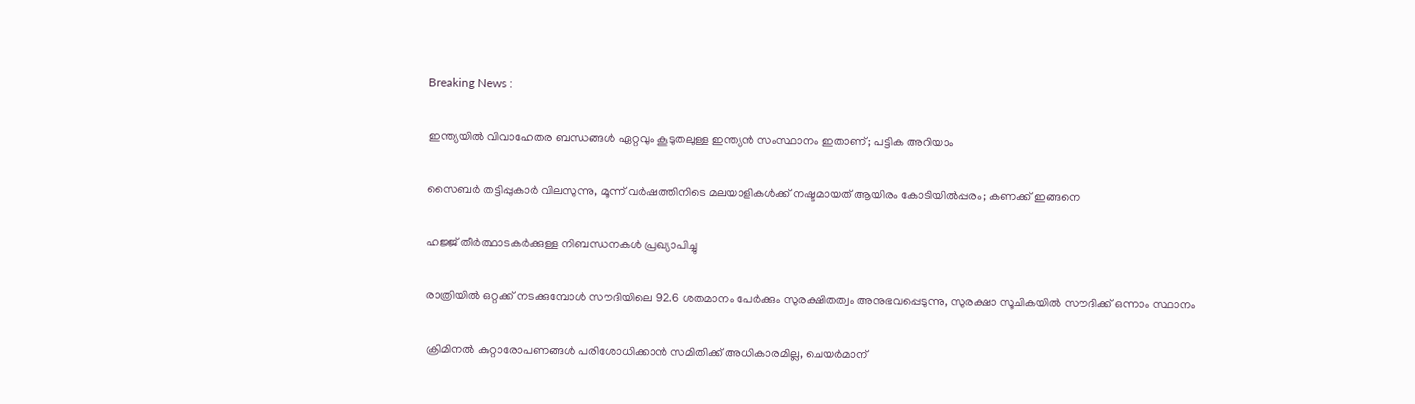Breaking News :

ഇന്ത്യയില്‍ വിവാഹേതര ബന്ധങ്ങള്‍ ഏറ്റവും കൂടുതലുള്ള ഇന്ത്യന്‍ സംസ്ഥാനം ഇതാണ്; പട്ടിക അറിയാം

സൈബര്‍ തട്ടിപ്പുകാര്‍ വിലസുന്നു, മൂന്ന് വര്‍ഷത്തിനിടെ മലയാളികള്‍ക്ക് നഷ്ടമായത് ആയിരം കോടിയില്‍പ്പരം; കണക്ക് ഇങ്ങനെ

ഹജ്ജ് തീർത്ഥാടകർക്കുള്ള നിബന്ധനകൾ പ്രഖ്യാപിച്ചു

രാത്രിയിൽ ഒറ്റക്ക് നടക്കുമ്പോൾ സൗദിയിലെ 92.6 ശതമാനം പേർക്കും സുരക്ഷിതത്വം അനുഭവപ്പെടുന്നു, സുരക്ഷാ സൂചികയിൽ സൗദിക്ക് ഒന്നാം സ്ഥാനം

ക്രിമിനല്‍ കുറ്റാരോപണങ്ങള്‍ പരിശോധിക്കാന്‍ സമിതിക്ക്‌ അധികാരമില്ല, ചെയര്‍മാന്‌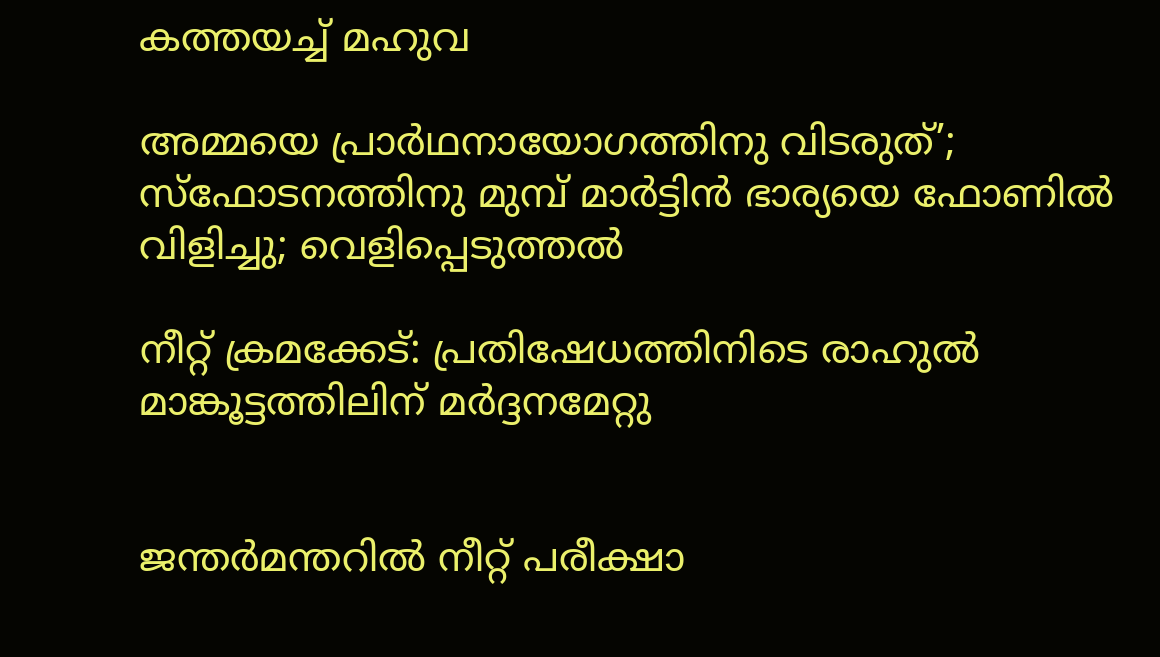കത്തയച്ച് മഹുവ

അമ്മയെ പ്രാര്‍ഥനായോഗത്തിനു വിടരുത്’; സ്‌ഫോടനത്തിനു മുമ്പ് മാര്‍ട്ടിന്‍ ഭാര്യയെ ഫോണില്‍ വിളിച്ചു; വെളിപ്പെടുത്തല്‍

നീറ്റ് ക്രമക്കേട്: പ്രതിഷേധത്തിനിടെ രാഹുൽ മാങ്കൂട്ടത്തിലിന് മർദ്ദനമേറ്റു


ജന്തർമന്തറിൽ നീറ്റ് പരീക്ഷാ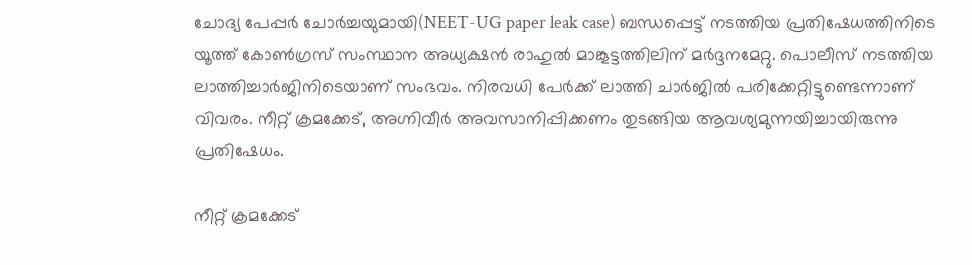ചോദ്യ പേപ്പര്‍ ചോർച്ചയുമായി(NEET-UG paper leak case) ബന്ധപ്പെട്ട് നടത്തിയ പ്രതിഷേധത്തിനിടെ യൂത്ത് കോൺഗ്രസ് സംസ്ഥാന അധ്യക്ഷൻ രാഹുൽ മാങ്കൂട്ടത്തിലിന് മർദ്ദനമേറ്റു. പൊലീസ് നടത്തിയ ലാത്തിച്ചാർജിനിടെയാണ് സംഭവം. നിരവധി പേർക്ക് ലാത്തി ചാർജിൽ പരിക്കേറ്റിട്ടുണ്ടെന്നാണ് വിവരം. നീറ്റ് ക്രമക്കേട്, അഗ്നിവീർ അവസാനിപ്പിക്കണം തുടങ്ങിയ ആവശ്യമുന്നയിച്ചായിരുന്നു പ്രതിഷേധം.

നീറ്റ് ക്രമക്കേട്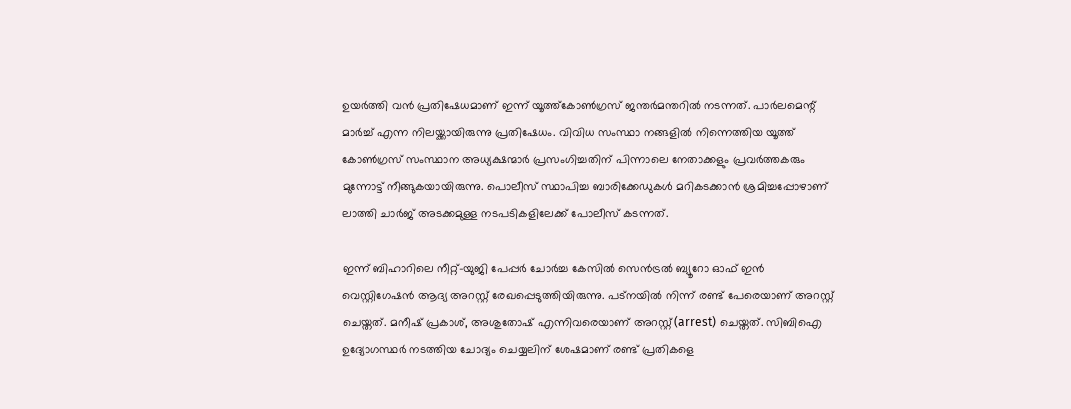ഉയർത്തി വൻ പ്രതിഷേധമാണ് ഇന്ന് യൂത്ത്കോൺഗ്രസ് ജന്തർമന്തറിൽ നടന്നത്. പാർലമെന്റ് മാർച്ച് എന്ന നിലയ്ക്കായിരുന്നു പ്രതിഷേധം. വിവിധ സംസ്ഥാ നങ്ങളിൽ നിന്നെത്തിയ യൂത്ത് കോൺഗ്രസ് സംസ്ഥാന അധ്യക്ഷന്മാർ പ്രസംഗിച്ചതിന് പിന്നാലെ നേതാക്കളും പ്രവർത്തകരും മുന്നോട്ട് നീങ്ങുകയായിരുന്നു. പൊലീസ് സ്ഥാപിച്ച ബാരിക്കേഡുകൾ മറികടക്കാൻ ശ്രമിച്ചപ്പോഴാണ് ലാത്തി ചാർജ് അടക്കമുള്ള നടപടികളിലേക്ക് പോലീസ് കടന്നത്.

ഇന്ന് ബിഹാറിലെ നീറ്റ്-യുജി പേപ്പർ ചോർച്ച കേസിൽ സെൻട്രൽ ബ്യൂറോ ഓഫ് ഇൻ വെസ്റ്റിഗേഷൻ ആദ്യ അറസ്റ്റ് രേഖപ്പെടുത്തിയിരുന്നു. പട്‌നയിൽ നിന്ന് രണ്ട് പേരെയാണ് അറസ്റ്റ് ചെയ്തത്. മനീഷ് പ്രകാശ്, അശുതോഷ് എന്നിവരെയാണ് അറസ്റ്റ്(arrest) ചെയ്തത്. സിബിഐ ഉദ്യോഗസ്ഥർ നടത്തിയ ചോദ്യം ചെയ്യലിന് ശേഷമാണ് രണ്ട് പ്രതികളെ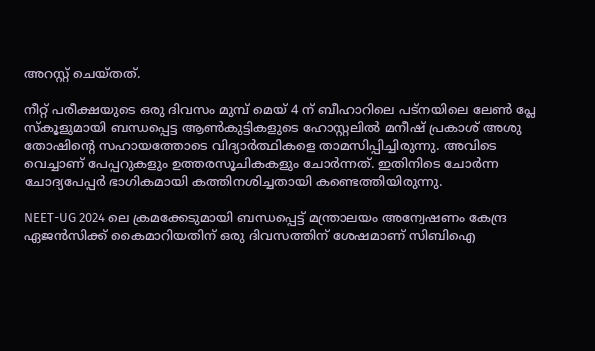അറസ്റ്റ് ചെയ്തത്.

നീറ്റ് പരീക്ഷയുടെ ഒരു ദിവസം മുമ്പ് മെയ് 4 ന് ബീഹാറിലെ പട്‌നയിലെ ലേൺ പ്ലേ സ്‌കൂളുമായി ബന്ധപ്പെട്ട ആൺകുട്ടികളുടെ ഹോസ്റ്റലിൽ മനീഷ് പ്രകാശ് അശു തോഷിൻ്റെ സഹായത്തോടെ വിദ്യാർത്ഥികളെ താമസിപ്പിച്ചിരുന്നു. അവിടെ വെച്ചാണ് പേപ്പറുകളും ഉത്തരസൂചികകളും ചോർന്നത്. ഇതിനിടെ ചോർന്ന ചോദ്യപേപ്പർ ഭാഗികമായി കത്തിനശിച്ചതായി കണ്ടെത്തിയിരുന്നു.

NEET-UG 2024 ലെ ക്രമക്കേടുമായി ബന്ധപ്പെട്ട് മന്ത്രാലയം അന്വേഷണം കേന്ദ്ര ഏജൻസിക്ക് കൈമാറിയതിന് ഒരു ദിവസത്തിന് ശേഷമാണ് സിബിഐ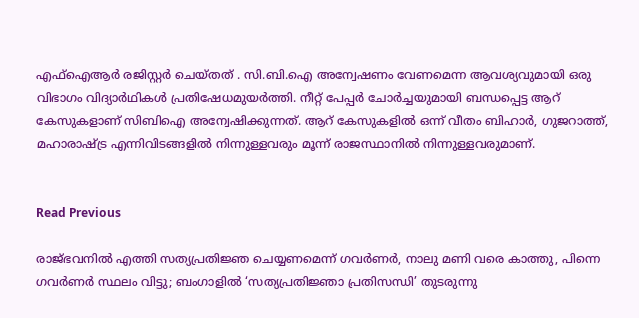എഫ്ഐആർ രജിസ്റ്റർ ചെയ്തത് . സി.ബി.ഐ അന്വേഷണം വേണമെന്ന ആവശ്യവുമായി ഒരു വിഭാഗം വിദ്യാർഥികൾ പ്രതിഷേധമുയർത്തി. നീറ്റ് പേപ്പർ ചോർച്ചയുമായി ബന്ധപ്പെട്ട ആറ് കേസുകളാണ് സിബിഐ അന്വേഷിക്കുന്നത്. ആറ് കേസുകളിൽ ഒന്ന് വീതം ബിഹാർ, ഗുജറാത്ത്, മഹാരാഷ്ട്ര എന്നിവിടങ്ങളിൽ നിന്നുള്ളവരും മൂന്ന് രാജസ്ഥാനിൽ നിന്നുള്ളവരുമാണ്.


Read Previous

രാജ്ഭവനില്‍ എത്തി സത്യപ്രതിജ്ഞ ചെയ്യണമെന്ന് ഗവര്‍ണര്‍, നാലു മണി വരെ കാത്തു, പിന്നെ ഗവര്‍ണര്‍ സ്ഥലം വിട്ടു; ബംഗാളില്‍ ‘സത്യപ്രതിജ്ഞാ പ്രതിസന്ധി’ തുടരുന്നു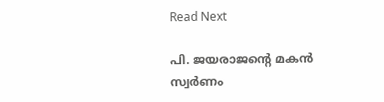Read Next

പി. ജയരാജന്റെ മകന്‍ സ്വര്‍ണം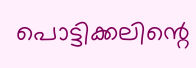പൊട്ടിക്കലിന്റെ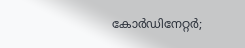കോര്‍ഡിനേറ്റര്‍;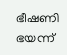ഭീഷണി ഭയന്ന്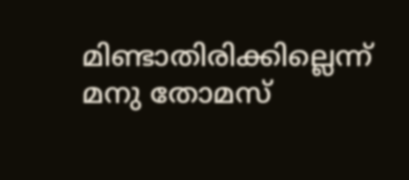മിണ്ടാതിരിക്കില്ലെന്ന് മനു തോമസ്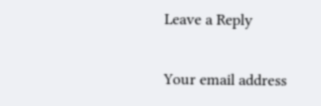Leave a Reply

Your email address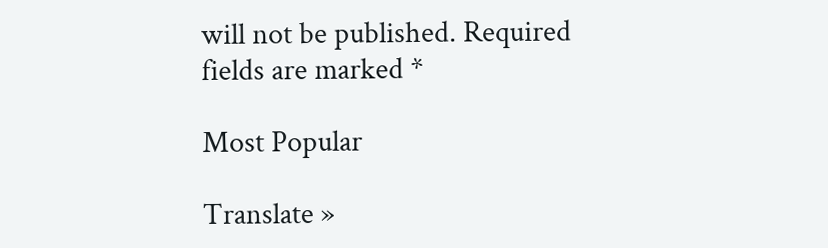will not be published. Required fields are marked *

Most Popular

Translate »